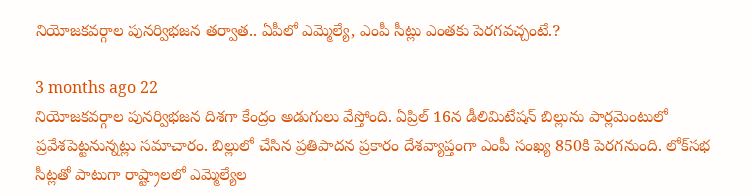నియోజకవర్గాల పునర్విభజన తర్వాత.. ఏపీలో ఎమ్మెల్యే, ఎంపీ సీట్లు ఎంతకు పెరగవచ్చంటే.?

3 months ago 22
నియోజకవర్గాల పునర్విభజన దిశగా కేంద్రం అడుగులు వేస్తోంది. ఏప్రిల్ 16న డీలిమిటేషన్ బిల్లును పార్లమెంటులో ప్రవేశపెట్టనున్నట్లు సమాచారం. బిల్లులో చేసిన ప్రతిపాదన ప్రకారం దేశవ్యాప్తంగా ఎంపీ సంఖ్య 850కి పెరగనుంది. లోక్‌సభ సీట్లతో పాటుగా రాష్ట్రాలలో ఎమ్మెల్యేల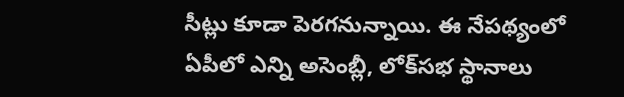సీట్లు కూడా పెరగనున్నాయి. ఈ నేపథ్యంలో ఏపీలో ఎన్ని అసెంబ్లీ, లోక్‌సభ స్థానాలు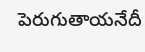పెరుగుతాయనేదీ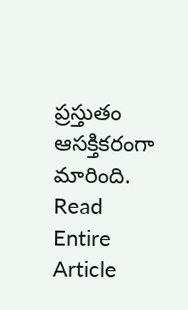ప్రస్తుతం ఆసక్తికరంగా మారింది.
Read Entire Article